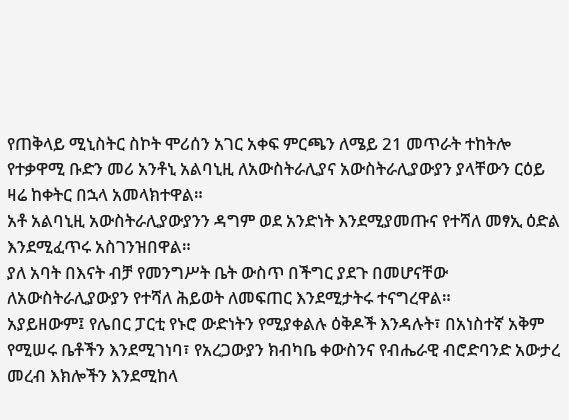የጠቅላይ ሚኒስትር ስኮት ሞሪሰን አገር አቀፍ ምርጫን ለሜይ 21 መጥራት ተከትሎ የተቃዋሚ ቡድን መሪ አንቶኒ አልባኒዚ ለአውስትራሊያና አውስትራሊያውያን ያላቸውን ርዕይ ዛሬ ከቀትር በኋላ አመላክተዋል።
አቶ አልባኒዚ አውስትራሊያውያንን ዳግም ወደ አንድነት እንደሚያመጡና የተሻለ መፃኢ ዕድል እንደሚፈጥሩ አስገንዝበዋል።
ያለ አባት በእናት ብቻ የመንግሥት ቤት ውስጥ በችግር ያደጉ በመሆናቸው ለአውስትራሊያውያን የተሻለ ሕይወት ለመፍጠር እንደሚታትሩ ተናግረዋል።
አያይዘውም፤ የሌበር ፓርቲ የኑሮ ውድነትን የሚያቀልሉ ዕቅዶች እንዳሉት፣ በአነስተኛ አቅም የሚሠሩ ቤቶችን እንደሚገነባ፣ የአረጋውያን ክብካቤ ቀውስንና የብሔራዊ ብሮድባንድ አውታረ መረብ እክሎችን እንደሚከላ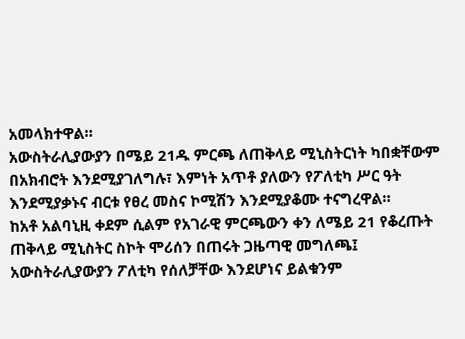አመላክተዋል።
አውስትራሊያውያን በሜይ 21ዱ ምርጫ ለጠቅላይ ሚኒስትርነት ካበቋቸውም በአክብሮት እንደሚያገለግሉ፣ እምነት አጥቶ ያለውን የፖለቲካ ሥር ዓት እንደሚያቃኑና ብርቱ የፀረ መስና ኮሚሽን እንደሚያቆሙ ተናግረዋል።
ከአቶ አልባኒዚ ቀደም ሲልም የአገራዊ ምርጫውን ቀን ለሜይ 21 የቆረጡት ጠቅላይ ሚኒስትር ስኮት ሞሪሰን በጠሩት ጋዜጣዊ መግለጫ፤ አውስትራሊያውያን ፖለቲካ የሰለቻቸው እንደሆነና ይልቁንም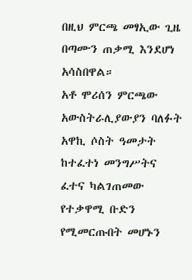በዚህ ምርጫ መፃኢው ጊዜ በጣሙን ጠቃሚ እንደሆነ አሳስበዋል።
አቶ ሞሪሰን ምርጫው አውስትራሊያውያን ባለፉት አዋኪ ሶስት ዓመታት ከተፈተነ መንግሥትና ፈተና ካልገጠመው የተቃዋሚ ቡድን የሚመርጡበት መሆኑን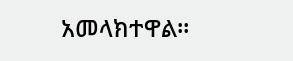አመላክተዋል።